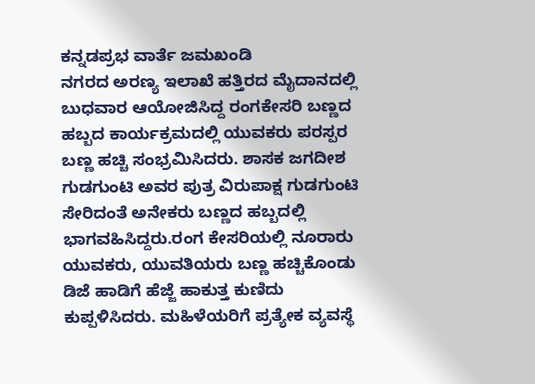ಕನ್ನಡಪ್ರಭ ವಾರ್ತೆ ಜಮಖಂಡಿ
ನಗರದ ಅರಣ್ಯ ಇಲಾಖೆ ಹತ್ತಿರದ ಮೈದಾನದಲ್ಲಿ ಬುಧವಾರ ಆಯೋಜಿಸಿದ್ದ ರಂಗಕೇಸರಿ ಬಣ್ಣದ ಹಬ್ಬದ ಕಾರ್ಯಕ್ರಮದಲ್ಲಿ ಯುವಕರು ಪರಸ್ಪರ ಬಣ್ಣ ಹಚ್ಚಿ ಸಂಭ್ರಮಿಸಿದರು. ಶಾಸಕ ಜಗದೀಶ ಗುಡಗುಂಟಿ ಅವರ ಪುತ್ರ ವಿರುಪಾಕ್ಷ ಗುಡಗುಂಟಿ ಸೇರಿದಂತೆ ಅನೇಕರು ಬಣ್ಣದ ಹಬ್ಬದಲ್ಲಿ ಭಾಗವಹಿಸಿದ್ದರು.ರಂಗ ಕೇಸರಿಯಲ್ಲಿ ನೂರಾರು ಯುವಕರು, ಯುವತಿಯರು ಬಣ್ಣ ಹಚ್ಚಿಕೊಂಡು ಡಿಜೆ ಹಾಡಿಗೆ ಹೆಜ್ಜೆ ಹಾಕುತ್ತ ಕುಣಿದು ಕುಪ್ಪಳಿಸಿದರು. ಮಹಿಳೆಯರಿಗೆ ಪ್ರತ್ಯೇಕ ವ್ಯವಸ್ಥೆ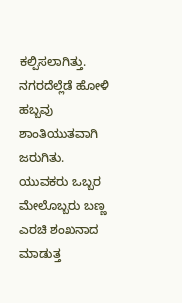ಕಲ್ಪಿಸಲಾಗಿತ್ತು. ನಗರದೆಲ್ಲೆಡೆ ಹೋಳಿ ಹಬ್ಬವು ಶಾಂತಿಯುತವಾಗಿ ಜರುಗಿತು. ಯುವಕರು ಒಬ್ಬರ ಮೇಲೊಬ್ಬರು ಬಣ್ಣ ಎರಚಿ ಶಂಖನಾದ ಮಾಡುತ್ತ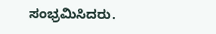ಸಂಭ್ರಮಿಸಿದರು.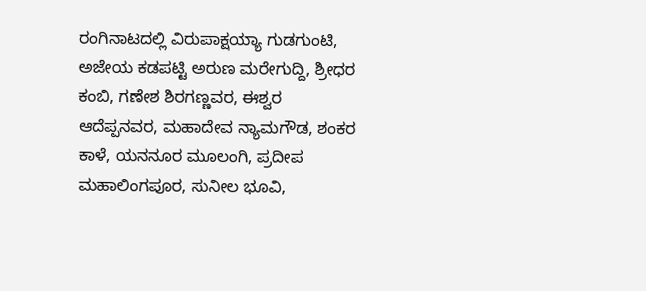ರಂಗಿನಾಟದಲ್ಲಿ ವಿರುಪಾಕ್ಷಯ್ಯಾ ಗುಡಗುಂಟಿ, ಅಜೇಯ ಕಡಪಟ್ಟಿ ಅರುಣ ಮರೇಗುದ್ದಿ, ಶ್ರೀಧರ ಕಂಬಿ, ಗಣೇಶ ಶಿರಗಣ್ಣವರ, ಈಶ್ವರ ಆದೆಪ್ಪನವರ, ಮಹಾದೇವ ನ್ಯಾಮಗೌಡ, ಶಂಕರ ಕಾಳೆ, ಯನನೂರ ಮೂಲಂಗಿ, ಪ್ರದೀಪ ಮಹಾಲಿಂಗಪೂರ, ಸುನೀಲ ಭೂವಿ,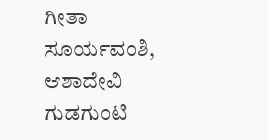ಗೀತಾ ಸೂರ್ಯವಂಶಿ, ಆಶಾದೇವಿ ಗುಡಗುಂಟಿ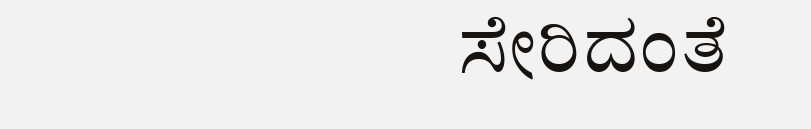ಸೇರಿದಂತೆ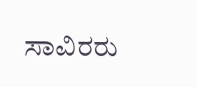ಸಾವಿರರು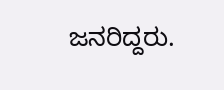ಜನರಿದ್ದರು.